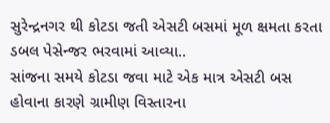સુરેન્દ્રનગર થી કોટડા જતી એસટી બસમાં મૂળ ક્ષમતા કરતા ડબલ પેસેન્જર ભરવામાં આવ્યા..
સાંજના સમયે કોટડા જવા માટે એક માત્ર એસટી બસ હોવાના કારણે ગ્રામીણ વિસ્તારના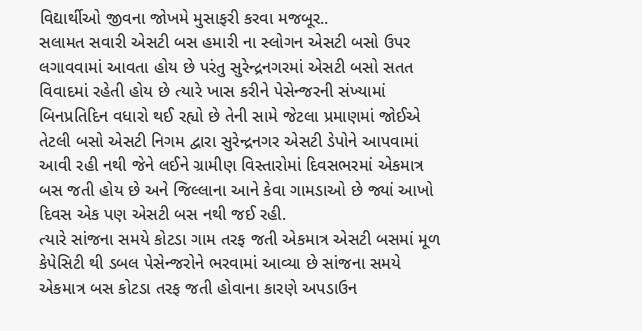વિદ્યાર્થીઓ જીવના જોખમે મુસાફરી કરવા મજબૂર..
સલામત સવારી એસટી બસ હમારી ના સ્લોગન એસટી બસો ઉપર લગાવવામાં આવતા હોય છે પરંતુ સુરેન્દ્રનગરમાં એસટી બસો સતત વિવાદમાં રહેતી હોય છે ત્યારે ખાસ કરીને પેસેન્જરની સંખ્યામાં બિનપ્રતિદિન વધારો થઈ રહ્યો છે તેની સામે જેટલા પ્રમાણમાં જોઈએ તેટલી બસો એસટી નિગમ દ્વારા સુરેન્દ્રનગર એસટી ડેપોને આપવામાં આવી રહી નથી જેને લઈને ગ્રામીણ વિસ્તારોમાં દિવસભરમાં એકમાત્ર બસ જતી હોય છે અને જિલ્લાના આને કેવા ગામડાઓ છે જ્યાં આખો દિવસ એક પણ એસટી બસ નથી જઈ રહી.
ત્યારે સાંજના સમયે કોટડા ગામ તરફ જતી એકમાત્ર એસટી બસમાં મૂળ કેપેસિટી થી ડબલ પેસેન્જરોને ભરવામાં આવ્યા છે સાંજના સમયે એકમાત્ર બસ કોટડા તરફ જતી હોવાના કારણે અપડાઉન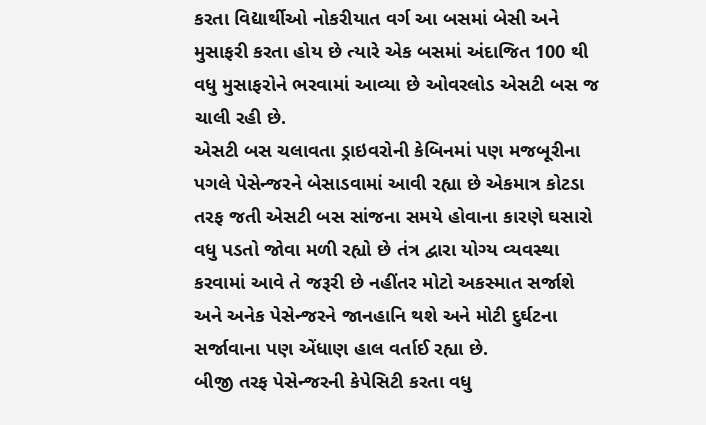કરતા વિદ્યાર્થીઓ નોકરીયાત વર્ગ આ બસમાં બેસી અને મુસાફરી કરતા હોય છે ત્યારે એક બસમાં અંદાજિત 100 થી વધુ મુસાફરોને ભરવામાં આવ્યા છે ઓવરલોડ એસટી બસ જ ચાલી રહી છે.
એસટી બસ ચલાવતા ડ્રાઇવરોની કેબિનમાં પણ મજબૂરીના પગલે પેસેન્જરને બેસાડવામાં આવી રહ્યા છે એકમાત્ર કોટડા તરફ જતી એસટી બસ સાંજના સમયે હોવાના કારણે ઘસારો વધુ પડતો જોવા મળી રહ્યો છે તંત્ર દ્વારા યોગ્ય વ્યવસ્થા કરવામાં આવે તે જરૂરી છે નહીંતર મોટો અકસ્માત સર્જાશે અને અનેક પેસેન્જરને જાનહાનિ થશે અને મોટી દુર્ઘટના સર્જાવાના પણ એંધાણ હાલ વર્તાઈ રહ્યા છે.
બીજી તરફ પેસેન્જરની કેપેસિટી કરતા વધુ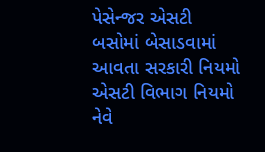પેસેન્જર એસટી બસોમાં બેસાડવામાં આવતા સરકારી નિયમો એસટી વિભાગ નિયમો નેવે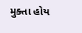મુક્તા હોય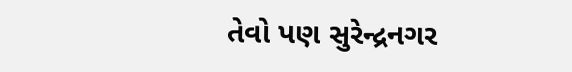તેવો પણ સુરેન્દ્રનગર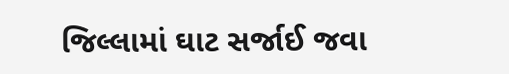જિલ્લામાં ઘાટ સર્જાઈ જવા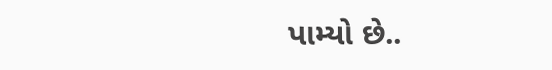પામ્યો છે..